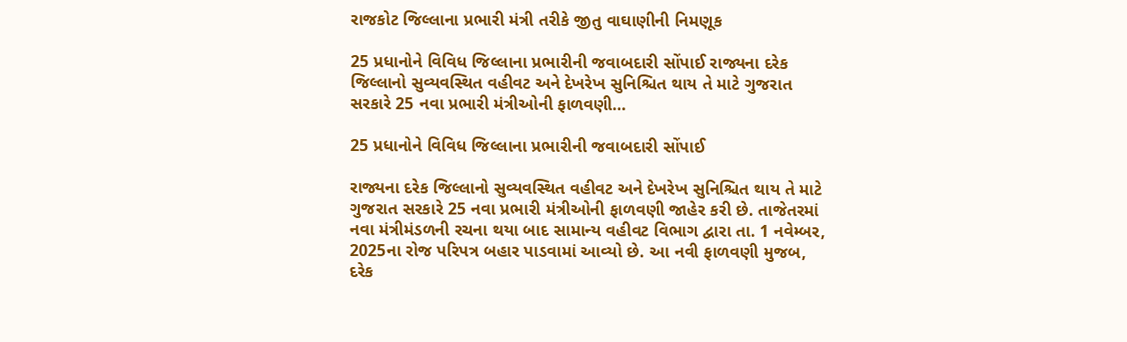રાજકોટ જિલ્લાના પ્રભારી મંત્રી તરીકે જીતુ વાઘાણીની નિમણૂક

25 પ્રધાનોને વિવિધ જિલ્લાના પ્રભારીની જવાબદારી સોંપાઈ રાજ્યના દરેક જિલ્લાનો સુવ્યવસ્થિત વહીવટ અને દેખરેખ સુનિશ્ચિત થાય તે માટે ગુજરાત સરકારે 25 નવા પ્રભારી મંત્રીઓની ફાળવણી…

25 પ્રધાનોને વિવિધ જિલ્લાના પ્રભારીની જવાબદારી સોંપાઈ

રાજ્યના દરેક જિલ્લાનો સુવ્યવસ્થિત વહીવટ અને દેખરેખ સુનિશ્ચિત થાય તે માટે ગુજરાત સરકારે 25 નવા પ્રભારી મંત્રીઓની ફાળવણી જાહેર કરી છે. તાજેતરમાં નવા મંત્રીમંડળની રચના થયા બાદ સામાન્ય વહીવટ વિભાગ દ્વારા તા. 1 નવેમ્બર, 2025ના રોજ પરિપત્ર બહાર પાડવામાં આવ્યો છે. આ નવી ફાળવણી મુજબ, દરેક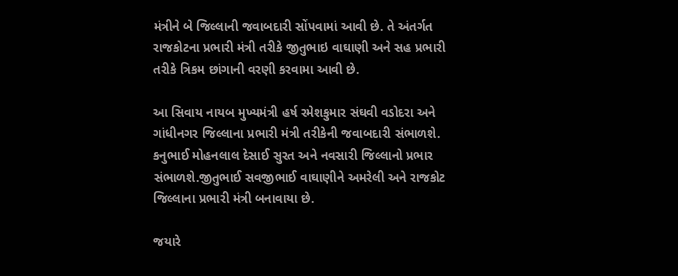મંત્રીને બે જિલ્લાની જવાબદારી સોંપવામાં આવી છે. તે અંતર્ગત રાજકોટના પ્રભારી મંત્રી તરીકે જીતુભાઇ વાઘાણી અને સહ પ્રભારી તરીકે ત્રિકમ છાંગાની વરણી કરવામા આવી છે.

આ સિવાય નાયબ મુખ્યમંત્રી હર્ષ રમેશકુમાર સંઘવી વડોદરા અને ગાંધીનગર જિલ્લાના પ્રભારી મંત્રી તરીકેની જવાબદારી સંભાળશે. કનુભાઈ મોહનલાલ દેસાઈ સુરત અને નવસારી જિલ્લાનો પ્રભાર સંભાળશે.જીતુભાઈ સવજીભાઈ વાઘાણીને અમરેલી અને રાજકોટ જિલ્લાના પ્રભારી મંત્રી બનાવાયા છે.

જયારે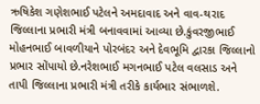ઋષિકેશ ગણેશભાઈ પટેલને અમદાવાદ અને વાવ-થરાદ જિલ્લાના પ્રભારી મંત્રી બનાવવામાં આવ્યા છે.કુંવરજીભાઈ મોહનભાઈ બાવળીયાને પોરબંદર અને દેવભૂમિ દ્વારકા જિલ્લાનો પ્રભાર સોંપાયો છે.નરેશભાઈ મગનભાઈ પટેલ વલસાડ અને તાપી જિલ્લાના પ્રભારી મંત્રી તરીકે કાર્યભાર સંભાળશે.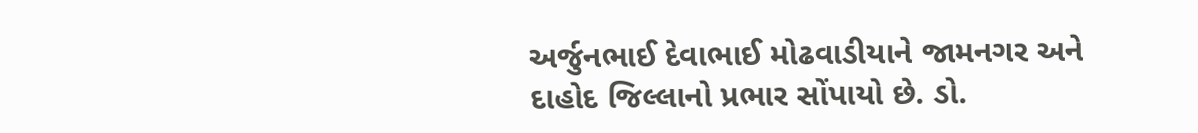અર્જુનભાઈ દેવાભાઈ મોઢવાડીયાને જામનગર અને દાહોદ જિલ્લાનો પ્રભાર સોંપાયો છે. ડો.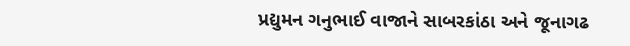પ્રદ્યુમન ગનુભાઈ વાજાને સાબરકાંઠા અને જૂનાગઢ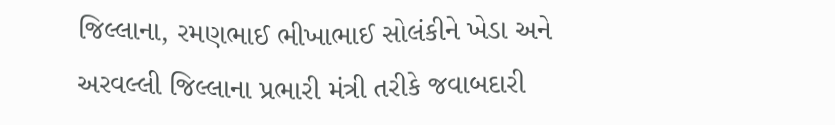જિલ્લાના, રમણભાઈ ભીખાભાઈ સોલંકીને ખેડા અને અરવલ્લી જિલ્લાના પ્રભારી મંત્રી તરીકે જવાબદારી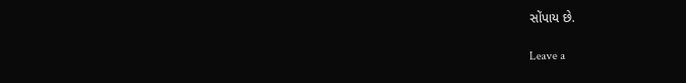સોંપાય છે.

Leave a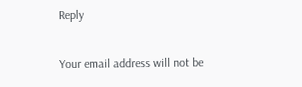Reply

Your email address will not be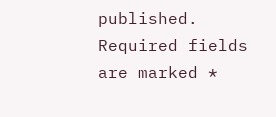published. Required fields are marked *